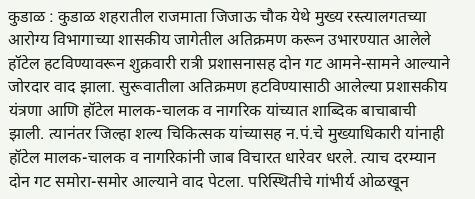कुडाळ : कुडाळ शहरातील राजमाता जिजाऊ चौक येथे मुख्य रस्त्यालगतच्या आरोग्य विभागाच्या शासकीय जागेतील अतिक्रमण करून उभारण्यात आलेले हॉटेल हटविण्यावरून शुक्रवारी रात्री प्रशासनासह दोन गट आमने-सामने आल्याने जोरदार वाद झाला. सुरूवातीला अतिक्रमण हटविण्यासाठी आलेल्या प्रशासकीय यंत्रणा आणि हॉटेल मालक-चालक व नागरिक यांच्यात शाब्दिक बाचाबाची झाली. त्यानंतर जिल्हा शल्य चिकित्सक यांच्यासह न.पं.चे मुख्याधिकारी यांनाही हॉटेल मालक-चालक व नागरिकांनी जाब विचारत धारेवर धरले. त्याच दरम्यान दोन गट समोरा-समोर आल्याने वाद पेटला. परिस्थितीचे गांभीर्य ओळखून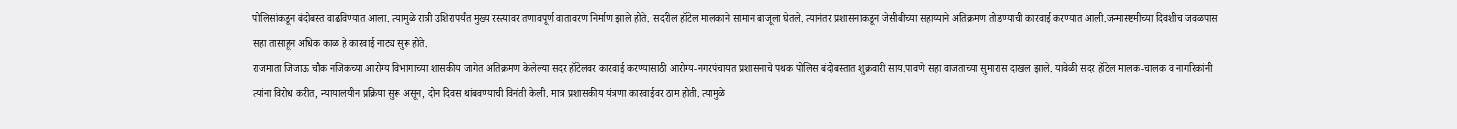पोलिसांकडून बंदोबस्त वाढविण्यात आला. त्यामुळे रात्री उशिरापर्यंत मुख्य रस्त्यावर तणावपूर्ण वातावरण निर्माण झाले होते. सदरील हॉटेल मालकाने सामान बाजूला घेतले. त्यानंतर प्रशासनाकडून जेसीबीच्या सहाय्याने अतिक्रमण तोडण्याची कारवाई करण्यात आली.जन्मास्ष्टमीच्या दिवशीच जवळपास सहा तासाहून अधिक काळ हे कारवाई नाट्य सुरू होते.
राजमाता जिजाऊ चौक नजिकच्या आरोग्य विभागाच्या शासकीय जागेत अतिक्रमण केलेल्या सदर हॉटेलवर कारवाई करण्यासाठी आरोग्य-नगरपंचायत प्रशासनाचे पथक पोलिस बंदोबस्तात शुक्रवारी साय.पावणे सहा वाजताच्या सुमारास दाखल झाले. यावेळी सदर हॉटेल मालक-चालक व नागरिकांनी त्यांना विरोध करीत, न्यायालयीन प्रक्रिया सुरू असून, दोन दिवस थांबवण्याची विनंती केली. मात्र प्रशासकीय यंत्रणा कारवाईवर ठाम होती. त्यामुळे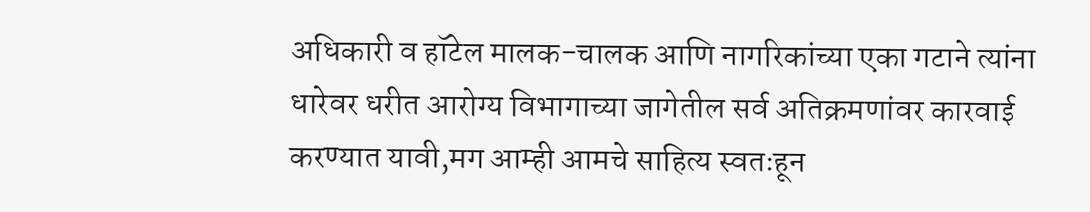अधिकारी व हॉटेल मालक-चालक आणि नागरिकांच्या एका गटाने त्यांना धारेवर धरीत आरोग्य विभागाच्या जागेतील सर्व अतिक्रमणांवर कारवाई करण्यात यावी,मग आम्ही आमचे साहित्य स्वतःहून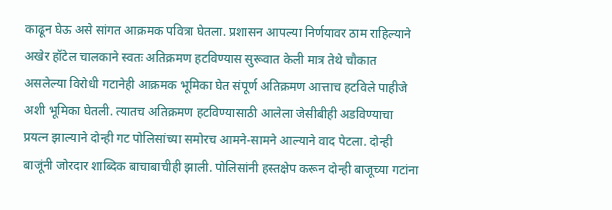काढून घेऊ असे सांगत आक्रमक पवित्रा घेतला. प्रशासन आपल्या निर्णयावर ठाम राहिल्याने अखेर हॉटेल चालकाने स्वतः अतिक्रमण हटविण्यास सुरूवात केली मात्र तेथे चौकात असलेल्या विरोधी गटानेही आक्रमक भूमिका घेत संपूर्ण अतिक्रमण आत्ताच हटविले पाहीजे अशी भूमिका घेतली. त्यातच अतिक्रमण हटविण्यासाठी आलेला जेसीबीही अडविण्याचा प्रयत्न झाल्याने दोन्ही गट पोलिसांच्या समोरच आमने-सामने आल्याने वाद पेटला. दोन्ही बाजूंनी जोरदार शाब्दिक बाचाबाचीही झाली. पोलिसांनी हस्तक्षेप करून दोन्ही बाजूच्या गटांना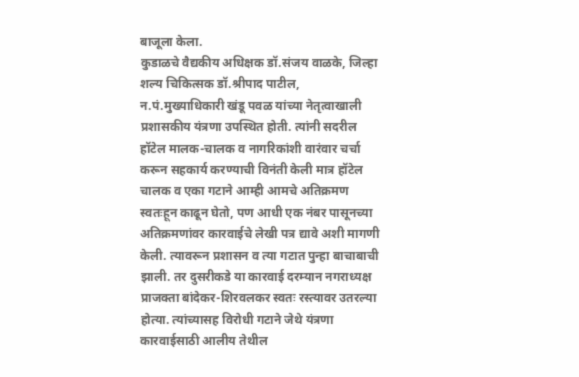बाजूला केला.
कुडाळचे वैद्यकीय अधिक्षक डॉ.संजय वाळके, जिल्हा शल्य चिकित्सक डॉ.श्रीपाद पाटील, न.पं.मुख्याधिकारी खंडू पवळ यांच्या नेतृत्वाखाली प्रशासकीय यंत्रणा उपस्थित होती. त्यांनी सदरील हॉटेल मालक-चालक व नागरिकांशी वारंवार चर्चा करून सहकार्य करण्याची विनंती केली मात्र हॉटेल चालक व एका गटाने आम्ही आमचे अतिक्रमण स्वतःहून काढून घेतो, पण आधी एक नंबर पासूनच्या अतिक्रमणांवर कारवाईचे लेखी पत्र द्यावे अशी मागणी केली. त्यावरून प्रशासन व त्या गटात पुन्हा बाचाबाची झाली. तर दुसरीकडे या कारवाई दरम्यान नगराध्यक्ष प्राजक्ता बांदेकर-शिरवलकर स्वतः रस्त्यावर उतरल्या होत्या. त्यांच्यासह विरोधी गटाने जेथे यंत्रणा कारवाईसाठी आलीय तेथील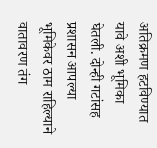अतिक्रमण हटविण्यात यावे अशी भूमिका घेतली. दोन्ही गटांसह प्रशासन आपल्या भूमिकेवर ठाम राहिल्याने वातावरण तंग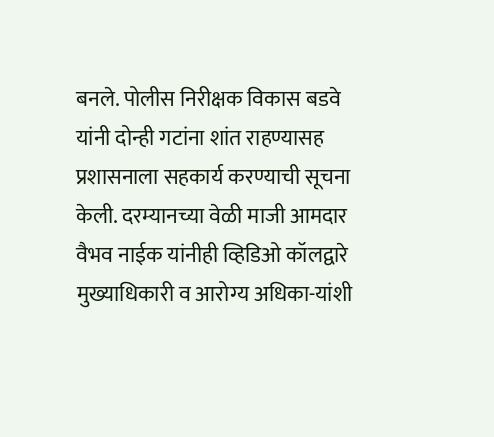बनले. पोलीस निरीक्षक विकास बडवे यांनी दोन्ही गटांना शांत राहण्यासह प्रशासनाला सहकार्य करण्याची सूचना केली. दरम्यानच्या वेळी माजी आमदार वैभव नाईक यांनीही व्हिडिओ कॉलद्वारे मुख्याधिकारी व आरोग्य अधिका-यांशी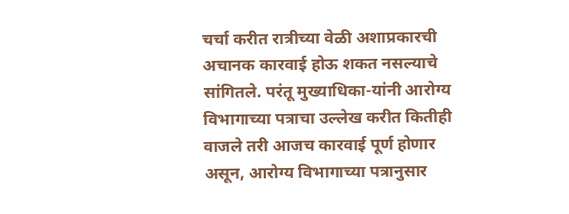चर्चा करीत रात्रीच्या वेळी अशाप्रकारची अचानक कारवाई होऊ शकत नसल्याचे सांगितले. परंतू मुख्याधिका-यांनी आरोग्य विभागाच्या पत्राचा उल्लेख करीत कितीही वाजले तरी आजच कारवाई पूर्ण होणार असून, आरोग्य विभागाच्या पत्रानुसार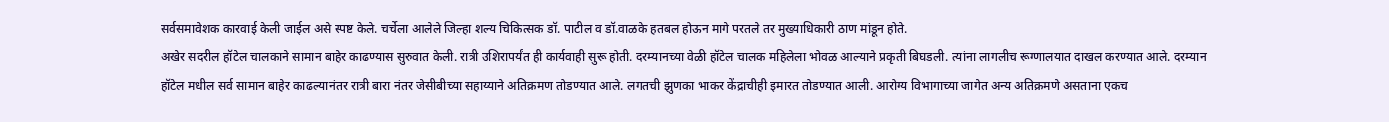सर्वसमावेशक कारवाई केली जाईल असे स्पष्ट केले. चर्चेला आलेले जिल्हा शल्य चिकित्सक डॉ. पाटील व डॉ.वाळके हतबल होऊन मागे परतले तर मुख्याधिकारी ठाण मांडून होते.
अखेर सदरील हॉटेल चालकाने सामान बाहेर काढण्यास सुरुवात केली. रात्री उशिरापर्यंत ही कार्यवाही सुरू होती. दरम्यानच्या वेळी हॉटेल चालक महिलेला भोवळ आल्याने प्रकृती बिघडली. त्यांना लागलीच रूग्णालयात दाखल करण्यात आले. दरम्यान हॉटेल मधील सर्व सामान बाहेर काढल्यानंतर रात्री बारा नंतर जेसीबीच्या सहाय्याने अतिक्रमण तोडण्यात आले. लगतची झुणका भाकर केंद्राचीही इमारत तोडण्यात आली. आरोग्य विभागाच्या जागेत अन्य अतिक्रमणे असताना एकच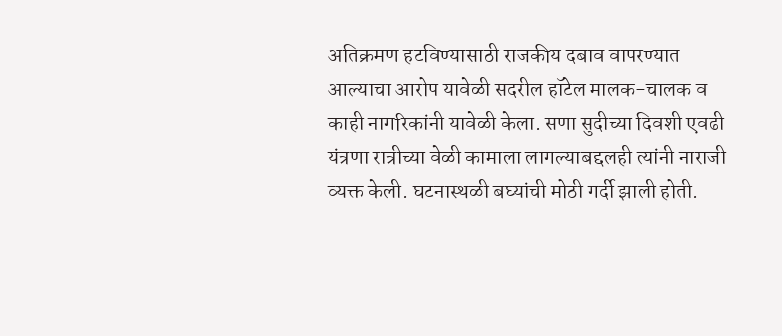अतिक्रमण हटविण्यासाठी राजकीय दबाव वापरण्यात आल्याचा आरोप यावेळी सदरील हॉटेल मालक-चालक व काही नागरिकांनी यावेळी केला. सणा सुदीच्या दिवशी एवढी यंत्रणा रात्रीच्या वेळी कामाला लागल्याबद्दलही त्यांनी नाराजी व्यक्त केली. घटनास्थळी बघ्यांची मोठी गर्दी झाली होती.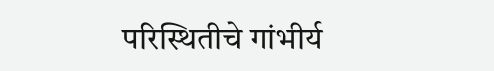परिस्थितीचे गांभीर्य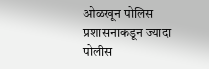ओळखून पोलिस प्रशासनाकडून ज्यादा पोलीस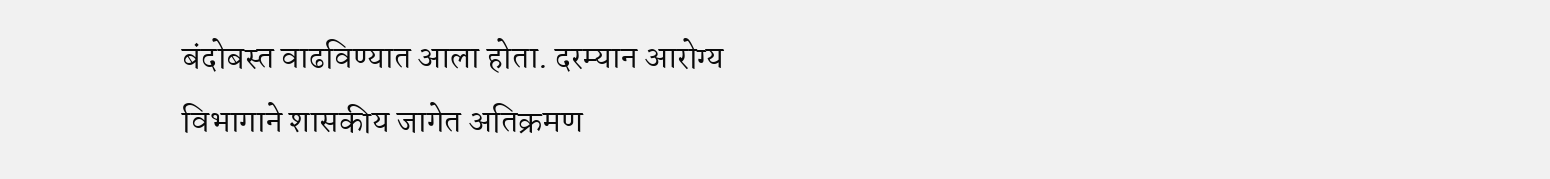बंदोबस्त वाढविण्यात आला होता. दरम्यान आरोग्य विभागाने शासकीय जागेत अतिक्रमण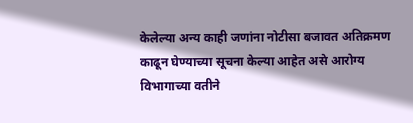केलेल्या अन्य काही जणांना नोटीसा बजावत अतिक्रमण काढून घेण्याच्या सूचना केल्या आहेत असे आरोग्य विभागाच्या वतीने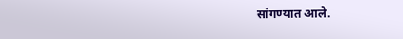सांगण्यात आले.